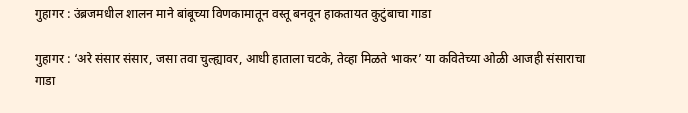गुहागर : उंब्रजमधील शालन माने बांबूच्या विणकामातून वस्तू बनवून हाकतायत कुटुंबाचा गाडा

गुहागर : ‘अरे संसार संसार, जसा तवा चुल्ह्यावर, आधी हाताला चटके, तेव्हा मिळते भाकर’ या कवितेच्या ओळी आजही संसाराचा गाडा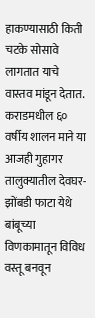हाकण्यासाठी किती चटके सोसावे लागतात याचे वास्तव मांडून देतात. कराडमधील ६० वर्षीय शालन माने या आजही गुहागर तालुक्यातील देवघर-झोंबडी फाटा येथे बांबूच्या विणकामातून विविध वस्तू बनवून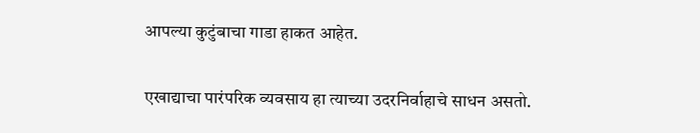आपल्या कुटुंबाचा गाडा हाकत आहेत.

एखाद्याचा पारंपरिक व्यवसाय हा त्याच्या उदरनिर्वाहाचे साधन असतो.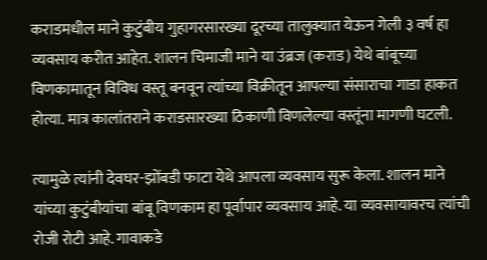कराडमधील माने कुटुंबीय गुहागरसारख्या दूरच्या तालुक्यात येऊन गेली ३ वर्ष हा व्यवसाय करीत आहेत. शालन चिमाजी माने या उंब्रज (कराड) येथे बांबूच्या विणकामातून विविध वस्तू बनवून त्यांच्या विक्रीतून आपल्या संसाराचा गाडा हाकत होत्या. मात्र कालांतराने कराडसारख्या ठिकाणी विणलेल्या वस्तूंना मागणी घटली.

त्यामुळे त्यांनी देवघर-झोंबडी फाटा येथे आपला व्यवसाय सुरू केला. शालन माने यांच्या कुटुंबीयांचा बांबू विणकाम हा पूर्वापार व्यवसाय आहे. या व्यवसायावरच त्यांची रोजी रोटी आहे. गावाकडे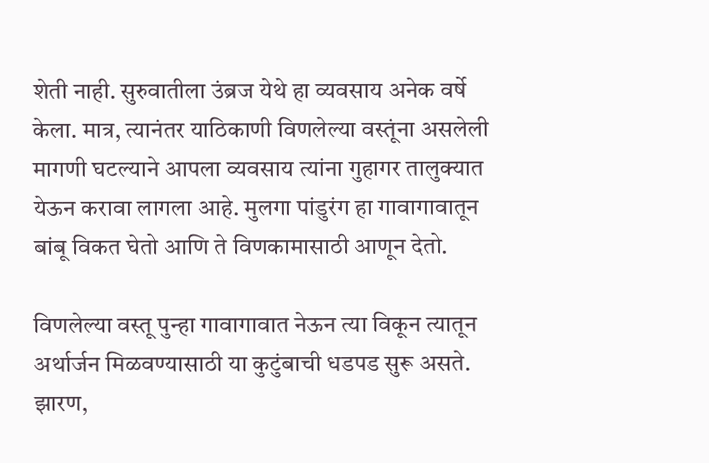शेती नाही. सुरुवातीला उंब्रज येथे हा व्यवसाय अनेक वर्षे केला. मात्र, त्यानंतर याठिकाणी विणलेल्या वस्तूंना असलेली मागणी घटल्याने आपला व्यवसाय त्यांना गुहागर तालुक्यात येऊन करावा लागला आहे. मुलगा पांडुरंग हा गावागावातून बांबू विकत घेतो आणि ते विणकामासाठी आणून देतो.

विणलेल्या वस्तू पुन्हा गावागावात नेऊन त्या विकून त्यातून अर्थार्जन मिळवण्यासाठी या कुटुंबाची धडपड सुरू असते. झारण,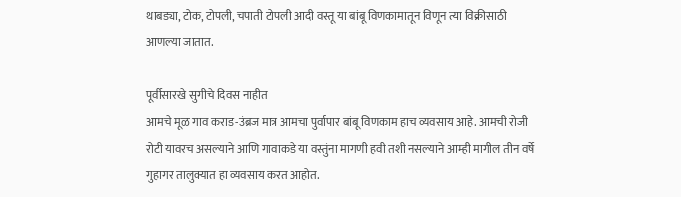थाबड्या, टोक, टोपली, चपाती टोपली आदी वस्तू या बांबू विणकामातून विणून त्या विक्रीसाठी आणल्या जातात.

पूर्वीसारखे सुगीचे दिवस नाहीत
आमचे मूळ गाव कराड-उंब्रज मात्र आमचा पुर्वापार बांबू विणकाम हाच व्यवसाय आहे. आमची रोजी रोटी यावरच असल्याने आणि गावाकडे या वस्तुंना मागणी हवी तशी नसल्याने आम्ही मागील तीन वर्षे गुहागर तालुक्यात हा व्यवसाय करत आहोत.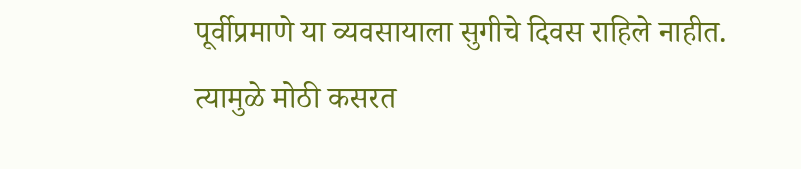पूर्वीप्रमाणे या व्यवसायाला सुगीचे दिवस राहिले नाहीत. त्यामुळे मोठी कसरत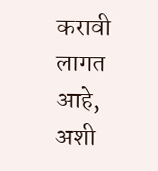करावी लागत आहे, अशी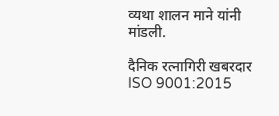व्यथा शालन माने यांनी मांडली.

दैनिक रत्नागिरी खबरदार
ISO 9001:2015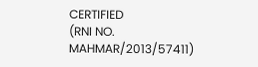CERTIFIED
(RNI NO. MAHMAR/2013/57411)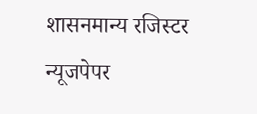शासनमान्य रजिस्टर न्यूजपेपर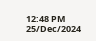12:48 PM 25/Dec/2024